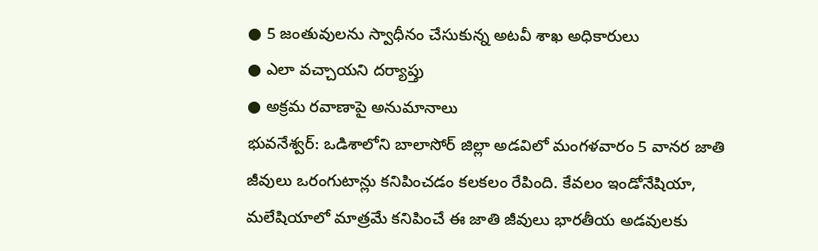● 5 జంతువులను స్వాధీనం చేసుకున్న అటవీ శాఖ అధికారులు
● ఎలా వచ్చాయని దర్యాప్తు
● అక్రమ రవాణాపై అనుమానాలు
భువనేశ్వర్: ఒడిశాలోని బాలాసోర్ జిల్లా అడవిలో మంగళవారం 5 వానర జాతి జీవులు ఒరంగుటాన్లు కనిపించడం కలకలం రేపింది. కేవలం ఇండోనేషియా, మలేషియాలో మాత్రమే కనిపించే ఈ జాతి జీవులు భారతీయ అడవులకు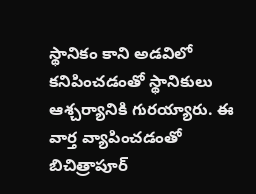స్థానికం కాని అడవిలో కనిపించడంతో స్థానికులు ఆశ్చర్యానికి గురయ్యారు. ఈ వార్త వ్యాపించడంతో బిచిత్రాపూర్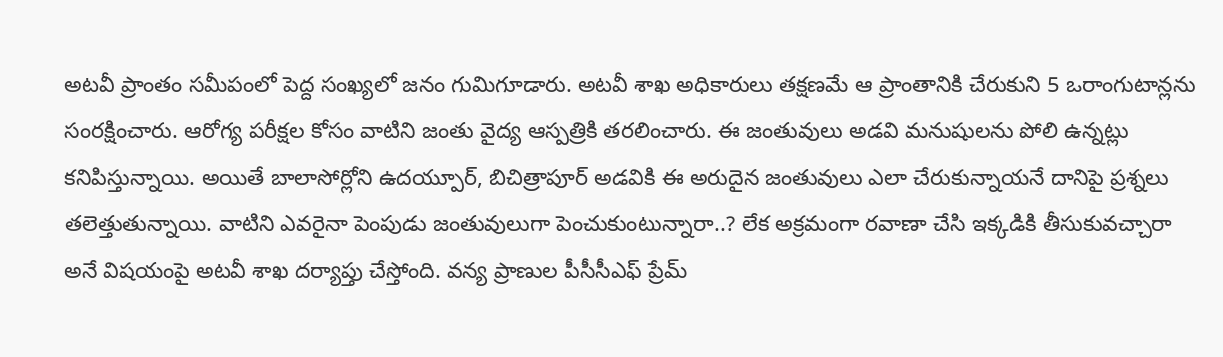అటవీ ప్రాంతం సమీపంలో పెద్ద సంఖ్యలో జనం గుమిగూడారు. అటవీ శాఖ అధికారులు తక్షణమే ఆ ప్రాంతానికి చేరుకుని 5 ఒరాంగుటాన్లను సంరక్షించారు. ఆరోగ్య పరీక్షల కోసం వాటిని జంతు వైద్య ఆస్పత్రికి తరలించారు. ఈ జంతువులు అడవి మనుషులను పోలి ఉన్నట్లు కనిపిస్తున్నాయి. అయితే బాలాసోర్లోని ఉదయ్పూర్, బిచిత్రాపూర్ అడవికి ఈ అరుదైన జంతువులు ఎలా చేరుకున్నాయనే దానిపై ప్రశ్నలు తలెత్తుతున్నాయి. వాటిని ఎవరైనా పెంపుడు జంతువులుగా పెంచుకుంటున్నారా..? లేక అక్రమంగా రవాణా చేసి ఇక్కడికి తీసుకువచ్చారా అనే విషయంపై అటవీ శాఖ దర్యాప్తు చేస్తోంది. వన్య ప్రాణుల పీసీసీఎఫ్ ప్రేమ్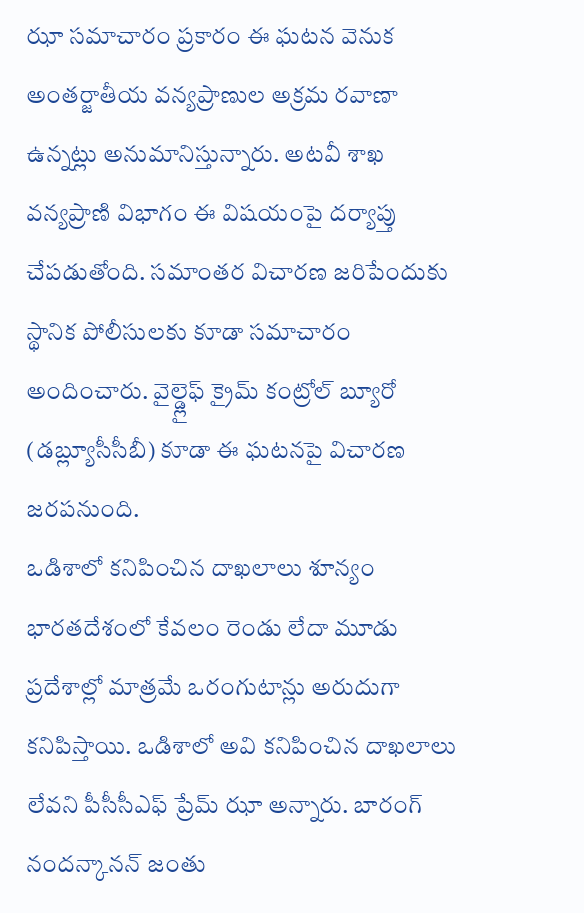ఝా సమాచారం ప్రకారం ఈ ఘటన వెనుక అంతర్జాతీయ వన్యప్రాణుల అక్రమ రవాణా ఉన్నట్లు అనుమానిస్తున్నారు. అటవీ శాఖ వన్యప్రాణి విభాగం ఈ విషయంపై దర్యాప్తు చేపడుతోంది. సమాంతర విచారణ జరిపేందుకు స్థానిక పోలీసులకు కూడా సమాచారం అందించారు. వైల్డ్లైఫ్ క్రైమ్ కంట్రోల్ బ్యూరో (డబ్ల్యూసీసీబీ) కూడా ఈ ఘటనపై విచారణ జరపనుంది.
ఒడిశాలో కనిపించిన దాఖలాలు శూన్యం
భారతదేశంలో కేవలం రెండు లేదా మూడు ప్రదేశాల్లో మాత్రమే ఒరంగుటాన్లు అరుదుగా కనిపిస్తాయి. ఒడిశాలో అవి కనిపించిన దాఖలాలు లేవని పీసీసీఎఫ్ ప్రేమ్ ఝా అన్నారు. బారంగ్ నందన్కానన్ జంతు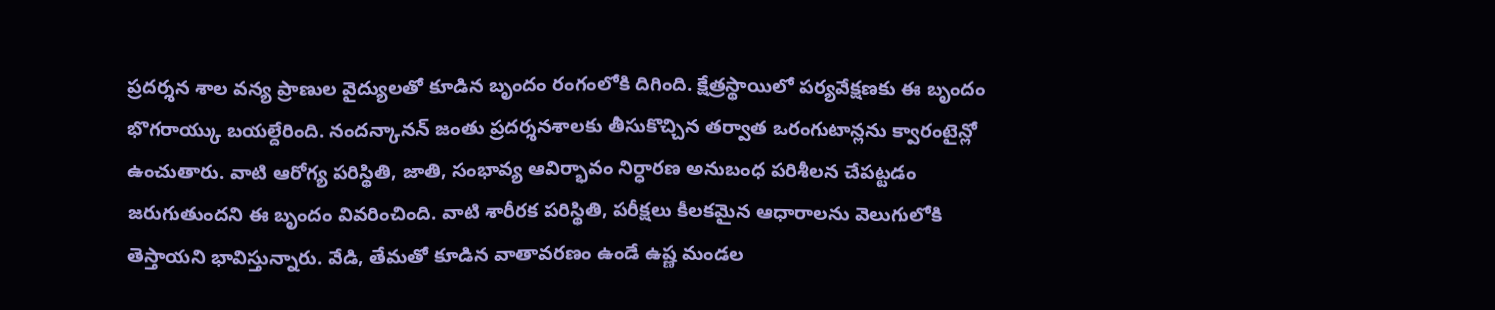ప్రదర్శన శాల వన్య ప్రాణుల వైద్యులతో కూడిన బృందం రంగంలోకి దిగింది. క్షేత్రస్థాయిలో పర్యవేక్షణకు ఈ బృందం భొగరాయ్కు బయల్దేరింది. నందన్కానన్ జంతు ప్రదర్శనశాలకు తీసుకొచ్చిన తర్వాత ఒరంగుటాన్లను క్వారంటైన్లో ఉంచుతారు. వాటి ఆరోగ్య పరిస్థితి, జాతి, సంభావ్య ఆవిర్భావం నిర్ధారణ అనుబంధ పరిశీలన చేపట్టడం జరుగుతుందని ఈ బృందం వివరించింది. వాటి శారీరక పరిస్థితి, పరీక్షలు కీలకమైన ఆధారాలను వెలుగులోకి తెస్తాయని భావిస్తున్నారు. వేడి, తేమతో కూడిన వాతావరణం ఉండే ఉష్ణ మండల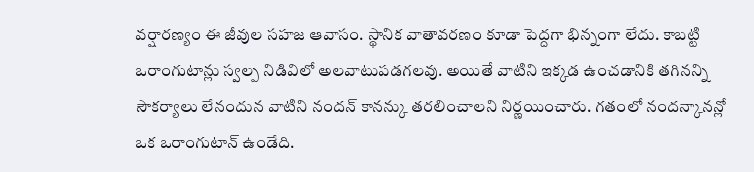వర్షారణ్యం ఈ జీవుల సహజ ఆవాసం. స్థానిక వాతావరణం కూడా పెద్దగా భిన్నంగా లేదు. కాబట్టి ఒరాంగుటాన్లు స్వల్ప నిడివిలో అలవాటుపడగలవు. అయితే వాటిని ఇక్కడ ఉంచడానికి తగినన్ని సౌకర్యాలు లేనందున వాటిని నందన్ కానన్కు తరలించాలని నిర్ణయించారు. గతంలో నందన్కానన్లో ఒక ఒరాంగుటాన్ ఉండేది.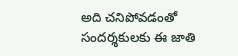అది చనిపోవడంతో సందర్శకులకు ఈ జాతి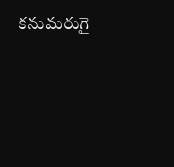కనుమరుగై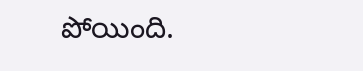పోయింది.